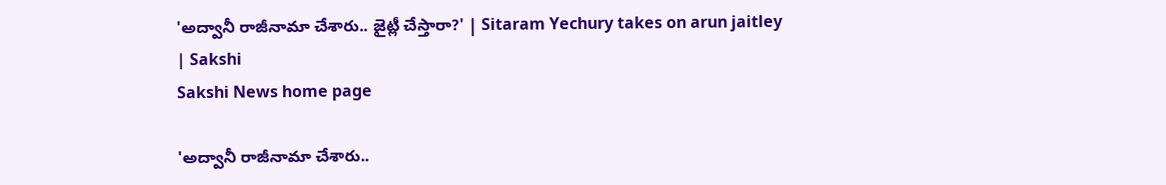'అద్వానీ రాజీనామా చేశారు.. జైట్లీ చేస్తారా?' | Sitaram Yechury takes on arun jaitley | Sakshi
Sakshi News home page

'అద్వానీ రాజీనామా చేశారు..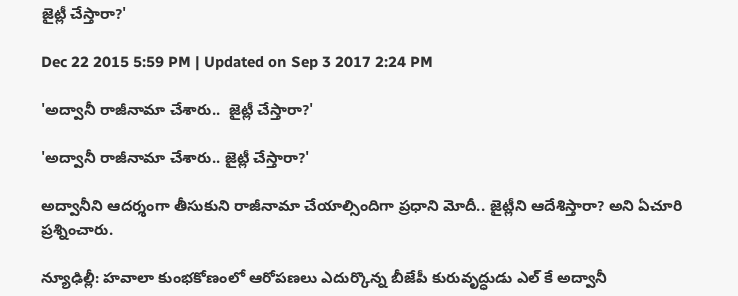జైట్లీ చేస్తారా?'

Dec 22 2015 5:59 PM | Updated on Sep 3 2017 2:24 PM

'అద్వానీ రాజీనామా చేశారు..  జైట్లీ చేస్తారా?'

'అద్వానీ రాజీనామా చేశారు.. జైట్లీ చేస్తారా?'

అద్వానీని ఆదర్శంగా తీసుకుని రాజీనామా చేయాల్సిందిగా ప్రధాని మోదీ.. జైట్లీని ఆదేశిస్తారా? అని ఏచూరి ప్రశ్నించారు.

న్యూఢిల్లీ: హవాలా కుంభకోణంలో ఆరోపణలు ఎదుర్కొన్న బీజేపీ కురువృద్ధుడు ఎల్ కే అద్వానీ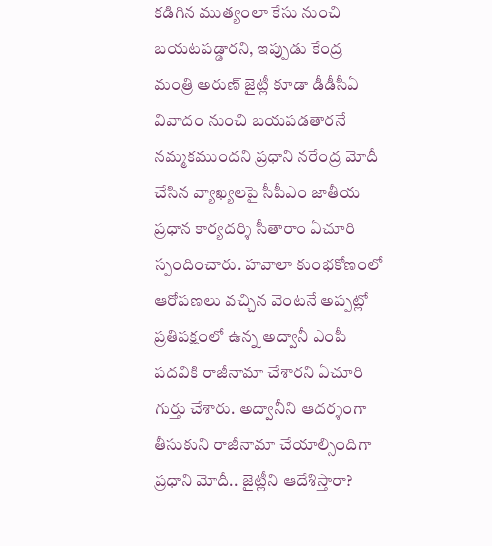కడిగిన ముత్యంలా కేసు నుంచి బయటపడ్డారని, ఇప్పుడు కేంద్ర మంత్రి అరుణ్ జైట్లీ కూడా డీడీసీఏ వివాదం నుంచి బయపడతారనే నమ్మకముందని ప్రధాని నరేంద్ర మోదీ చేసిన వ్యాఖ్యలపై సీపీఎం జాతీయ ప్రధాన కార్యదర్శి సీతారాం ఏచూరి స్పందించారు. హవాలా కుంభకోణంలో ఆరోపణలు వచ్చిన వెంటనే అప్పట్లో ప్రతిపక్షంలో ఉన్న అద్వానీ ఎంపీ పదవికి రాజీనామా చేశారని ఏచూరి గుర్తు చేశారు. అద్వానీని ఆదర్శంగా తీసుకుని రాజీనామా చేయాల్సిందిగా ప్రధాని మోదీ.. జైట్లీని ఆదేశిస్తారా?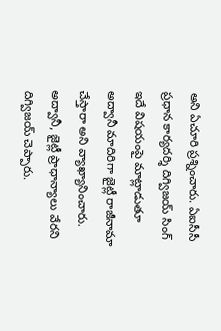అని ఏచూరి ప్రశ్నించారు. ఏఐసీసీ ప్రధాన కార్యదర్శి దిగ్విజయ్ సింగ్ ఇదే విషయంపై మాట్లాడుతూ అద్వానీ మాదిరిగా జైట్లీ రాజీనామా చేస్తారా అని వ్యాఖ్యానించారు. అద్వానీ, జైట్లీ ప్రాధాన్యాలు వేరని దిగ్విజయ్ చెప్పారు.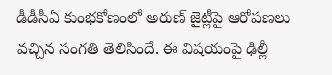డీడీసీఏ కుంభకోణంలో అరుణ్ జైట్లీపై ఆరోపణలు వచ్చిన సంగతి తెలిసిందే. ఈ విషయంపై ఢిల్లీ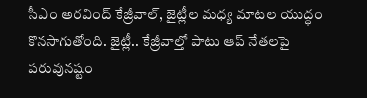సీఎం అరవింద్ కేజ్రీవాల్, జైట్లీల మధ్య మాటల యుద్ధం కొనసాగుతోంది. జైట్లీ.. కేజ్రీవాల్తో పాటు ఆప్ నేతలపై పరువునష్టం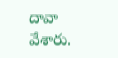దావా వేశారు.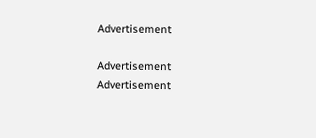Advertisement

Advertisement
Advertisement